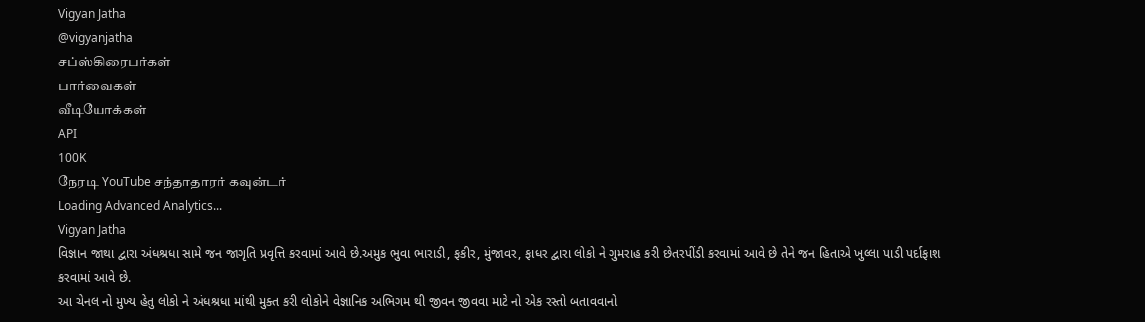Vigyan Jatha
@vigyanjatha
சப்ஸ்கிரைபர்கள்
பார்வைகள்
வீடியோக்கள்
API
100K
நேரடி YouTube சந்தாதாரர் கவுன்டர்
Loading Advanced Analytics...
Vigyan Jatha
વિજ્ઞાન જાથા દ્વારા અંધશ્રધા સામે જન જાગૃતિ પ્રવૃત્તિ કરવામાં આવે છે.અમુક ભુવા ભારાડી, ફકીર, મુંજાવર, ફાધર દ્વારા લોકો ને ગુમરાહ કરી છેતરપીંડી કરવામાં આવે છે તેને જન હિતાએ ખુલ્લા પાડી પર્દાફાશ કરવામાં આવે છે.
આ ચેનલ નો મુખ્ય હેતુ લોકો ને અંધશ્રધા માંથી મુક્ત કરી લોકોને વેજ્ઞાનિક અભિગમ થી જીવન જીવવા માટે નો એક રસ્તો બતાવવાનો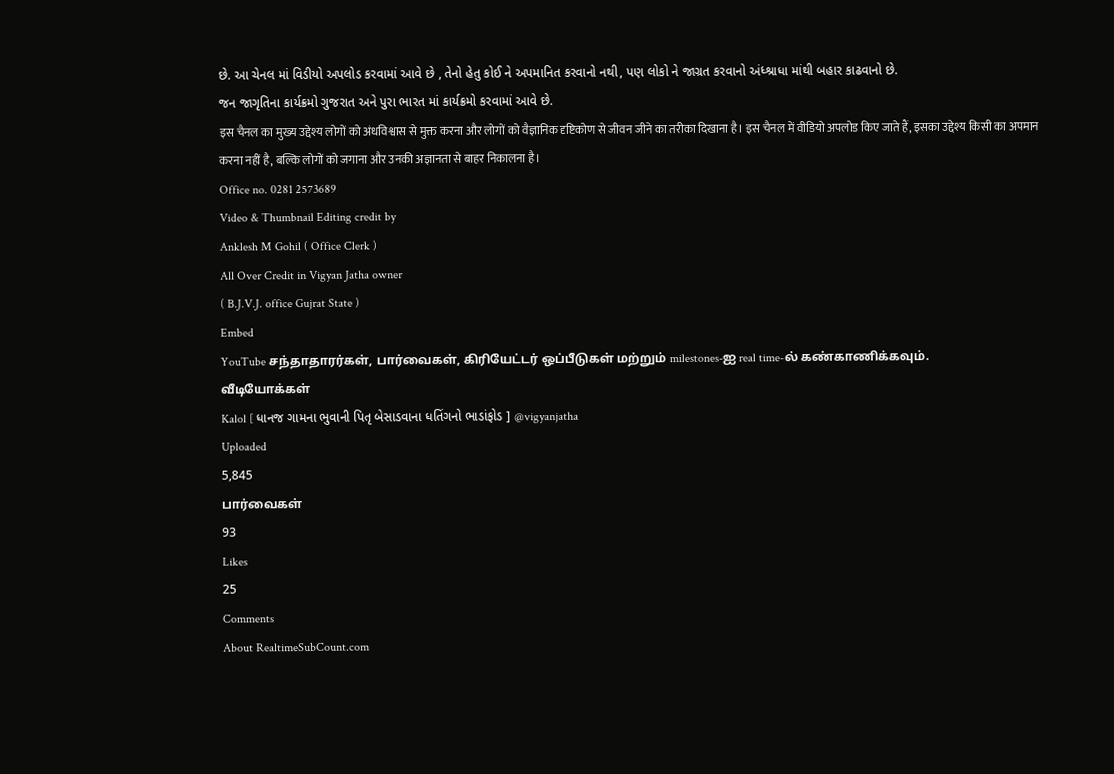છે. આ ચેનલ માં વિડીયો અપલોડ કરવામાં આવે છે , તેનો હેતુ કોઈ ને અપમાનિત કરવાનો નથી, પણ લોકો ને જાગ્રત કરવાનો અંધ્શ્રાધા માંથી બહાર કાઢવાનો છે.
જન જાગૃતિના કાર્યક્રમો ગુજરાત અને પુરા ભારત માં કાર્યક્રમો કરવામાં આવે છે.
इस चैनल का मुख्य उद्देश्य लोगों को अंधविश्वास से मुक्त करना और लोगों को वैज्ञानिक दृष्टिकोण से जीवन जीने का तरीका दिखाना है। इस चैनल में वीडियो अपलोड किए जाते हैं, इसका उद्देश्य किसी का अपमान करना नहीं है, बल्कि लोगों को जगाना और उनकी अज्ञानता से बाहर निकालना है।
Office no. 0281 2573689
Video & Thumbnail Editing credit by
Anklesh M Gohil ( Office Clerk )
All Over Credit in Vigyan Jatha owner
( B.J.V.J. office Gujrat State )
Embed
YouTube சந்தாதாரர்கள், பார்வைகள், கிரியேட்டர் ஒப்பீடுகள் மற்றும் milestones-ஐ real time-ல் கண்காணிக்கவும்.
வீடியோக்கள்
Kalol [ ધાનજ ગામના ભુવાની પિતૃ બેસાડવાના ધતિંગનો ભાડાંફોડ ] @vigyanjatha
Uploaded
5,845
பார்வைகள்
93
Likes
25
Comments
About RealtimeSubCount.com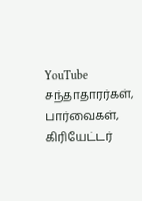YouTube சந்தாதாரர்கள், பார்வைகள், கிரியேட்டர்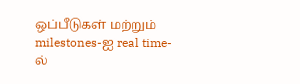ஒப்பீடுகள் மற்றும் milestones-ஐ real time-ல்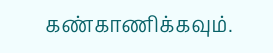கண்காணிக்கவும்.